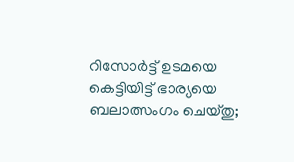റിസോര്‍ട്ട് ഉടമയെ കെട്ടിയിട്ട് ഭാര്യയെ ബലാത്സംഗം ചെയ്തു;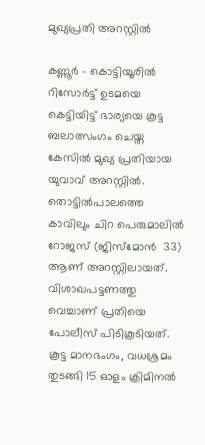മുഖ്യപ്രതി അറസ്റ്റില്‍

കണ്ണൂര്‍ - കൊട്ടിയൂരില്‍ റിസോര്‍ട്ട് ഉടമയെ കെട്ടിയിട്ട് ഭാര്യയെ കൂട്ട ബലാത്സംഗം ചെയ്ത കേസില്‍ മുഖ്യ പ്രതിയായ യുവാവ് അറസ്റ്റില്‍. തൊട്ടില്‍പാലത്തെ കാവിലും ചിറ പെരുമാലില്‍ റോജസ് (ജിസ്‌മോന്‍  33) ആണ് അറസ്റ്റിലായത്.
വിശാഖപട്ടണത്തു വെച്ചാണ് പ്രതിയെ പോലീസ് പിടികൂടിയത്. കൂട്ട മാനഭംഗം, വധശ്രമം തുടങ്ങി 15 ഓളം ക്രിമിനല്‍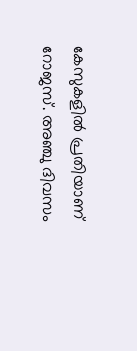കേസുകളില്‍ പ്രതിയാണ് റോജസ്. അഞ്ചു ദിവസം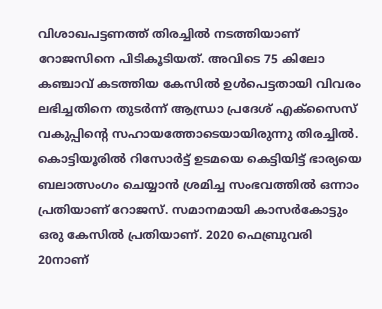വിശാഖപട്ടണത്ത് തിരച്ചില്‍ നടത്തിയാണ് റോജസിനെ പിടികൂടിയത്. അവിടെ 75 കിലോ കഞ്ചാവ് കടത്തിയ കേസില്‍ ഉള്‍പെട്ടതായി വിവരം ലഭിച്ചതിനെ തുടര്‍ന്ന് ആന്ധ്രാ പ്രദേശ് എക്‌സൈസ് വകുപ്പിന്റെ സഹായത്തോടെയായിരുന്നു തിരച്ചില്‍. കൊട്ടിയൂരില്‍ റിസോര്‍ട്ട് ഉടമയെ കെട്ടിയിട്ട് ഭാര്യയെ ബലാത്സംഗം ചെയ്യാന്‍ ശ്രമിച്ച സംഭവത്തില്‍ ഒന്നാം പ്രതിയാണ് റോജസ്. സമാനമായി കാസര്‍കോട്ടും ഒരു കേസില്‍ പ്രതിയാണ്. 2020 ഫെബ്രുവരി 20നാണ്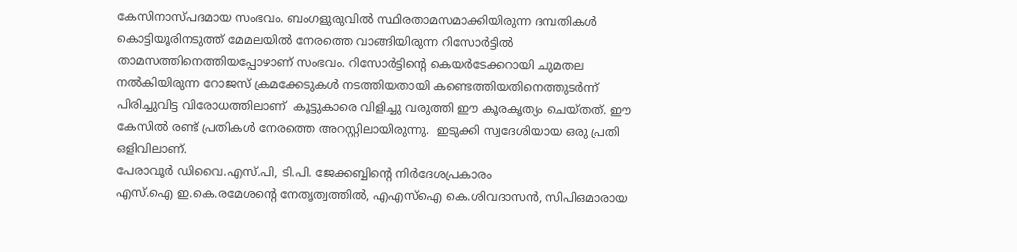കേസിനാസ്പദമായ സംഭവം. ബംഗളുരുവില്‍ സ്ഥിരതാമസമാക്കിയിരുന്ന ദമ്പതികള്‍ കൊട്ടിയൂരിനടുത്ത് മേമലയില്‍ നേരത്തെ വാങ്ങിയിരുന്ന റിസോര്‍ട്ടില്‍ താമസത്തിനെത്തിയപ്പോഴാണ് സംഭവം. റിസോര്‍ട്ടിന്റെ കെയര്‍ടേക്കറായി ചുമതല നല്‍കിയിരുന്ന റോജസ് ക്രമക്കേടുകള്‍ നടത്തിയതായി കണ്ടെത്തിയതിനെത്തുടര്‍ന്ന് പിരിച്ചുവിട്ട വിരോധത്തിലാണ്  കൂട്ടുകാരെ വിളിച്ചു വരുത്തി ഈ കൂരകൃത്യം ചെയ്തത്. ഈ കേസില്‍ രണ്ട് പ്രതികള്‍ നേരത്തെ അറസ്റ്റിലായിരുന്നു.  ഇടുക്കി സ്വദേശിയായ ഒരു പ്രതി ഒളിവിലാണ്.
പേരാവൂര്‍ ഡിവൈ.എസ്.പി, ടി.പി. ജേക്കബ്ബിന്റെ നിര്‍ദേശപ്രകാരം
എസ്.ഐ ഇ.കെ.രമേശന്റെ നേതൃത്വത്തില്‍, എഎസ്‌ഐ കെ.ശിവദാസന്‍, സിപിഒമാരായ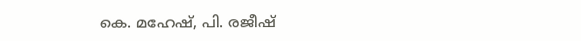കെ. മഹേഷ്, പി. രജീഷ്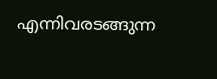എന്നിവരടങ്ങുന്ന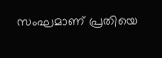സംഘമാണ് പ്രതിയെ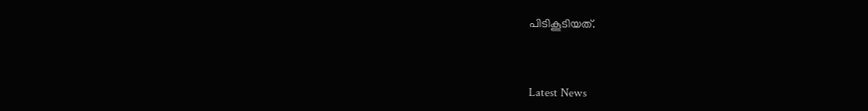പിടികൂടിയത്.



Latest News